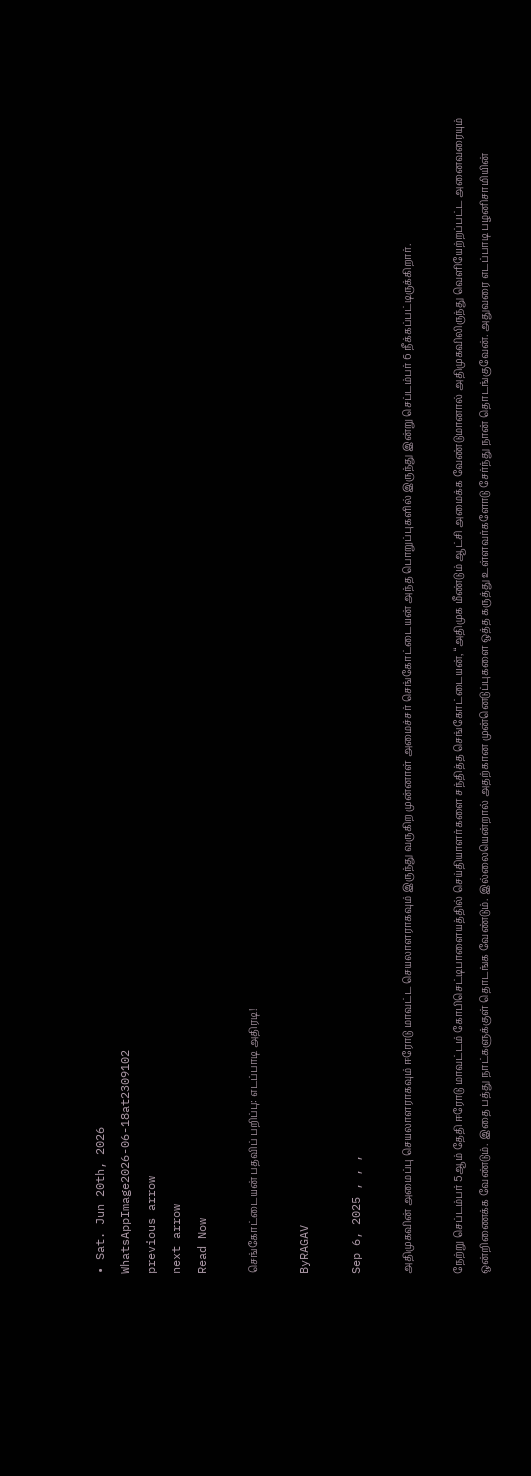• Sat. Jun 20th, 2026
WhatsAppImage2026-06-18at2309102
previous arrow
next arrow
Read Now

செங்கோட்டையன் பதவிப் பறிப்பு: எடப்பாடி அதிரடி!

ByRAGAV

Sep 6, 2025 , , ,

அதிமுகவின் அமைப்பு செயலாளராகவும் ஈரோடு மாவட்ட செயலாளராகவும் இருந்து வருகிற முன்னாள் அமைச்சர் செங்கோட்டையன் அந்த பொறுப்புகளில் இருந்து இன்று செப்டம்பர் 6 நீக்கப்பட்டிருக்கிறார்.

நேற்று செப்டம்பர் 5ஆம் தேதி ஈரோடு மாவட்டம் கோபிசெட்டிபாளையத்தில் செய்தியாளர்களை சந்தித்த செங்கோட்டையன், “அதிமுக மீண்டும் ஆட்சி அமைக்க வேண்டுமானால் அதிமுகவிலிருந்து வெளியேற்றப்பட்ட அனைவரையும் ஒன்றிணைக்க வேண்டும். இதை பத்து நாட்களுக்குள் தொடங்க வேண்டும். இல்லையென்றால் அதற்கான முன்னெடுப்புகளை ஒத்த கருத்து உள்ளவர்களோடு சேர்ந்து நான் தொடங்குவேன். அதுவரை எடப்பாடி பழனிசாமியின்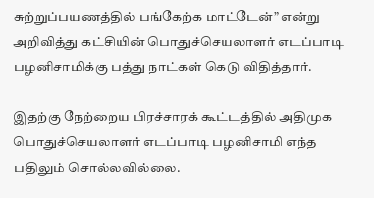சுற்றுப்பயணத்தில் பங்கேற்க மாட்டேன்” என்று அறிவித்து கட்சியின் பொதுச்செயலாளர் எடப்பாடி பழனிசாமிக்கு பத்து நாட்கள் கெடு விதித்தார்.

இதற்கு நேற்றைய பிரச்சாரக் கூட்டத்தில் அதிமுக பொதுச்செயலாளர் எடப்பாடி பழனிசாமி எந்த பதிலும் சொல்லவில்லை.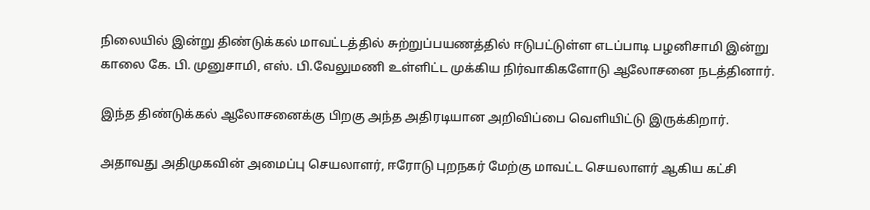நிலையில் இன்று திண்டுக்கல் மாவட்டத்தில் சுற்றுப்பயணத்தில் ஈடுபட்டுள்ள எடப்பாடி பழனிசாமி இன்று காலை கே. பி. முனுசாமி, எஸ். பி.வேலுமணி உள்ளிட்ட முக்கிய நிர்வாகிகளோடு ஆலோசனை நடத்தினார்.

இந்த திண்டுக்கல் ஆலோசனைக்கு பிறகு அந்த அதிரடியான அறிவிப்பை வெளியிட்டு இருக்கிறார்.

அதாவது அதிமுகவின் அமைப்பு செயலாளர், ஈரோடு புறநகர் மேற்கு மாவட்ட செயலாளர் ஆகிய கட்சி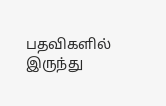பதவிகளில் இருந்து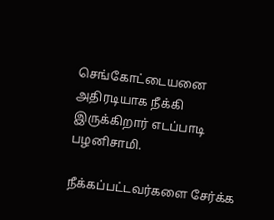செங்கோட்டையனை அதிரடியாக நீக்கி இருக்கிறார் எடப்பாடி பழனிசாமி.

நீக்கப்பட்டவர்களை சேர்க்க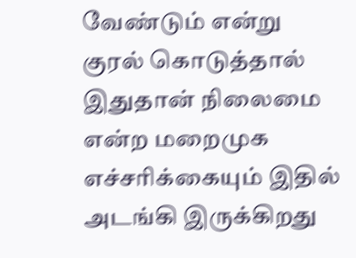வேண்டும் என்று குரல் கொடுத்தால் இதுதான் நிலைமை என்ற மறைமுக எச்சரிக்கையும் இதில் அடங்கி இருக்கிறது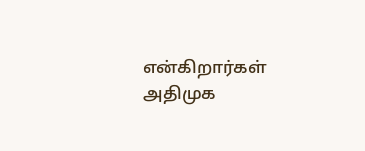என்கிறார்கள் அதிமுக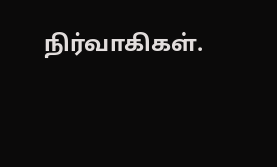நிர்வாகிகள்.